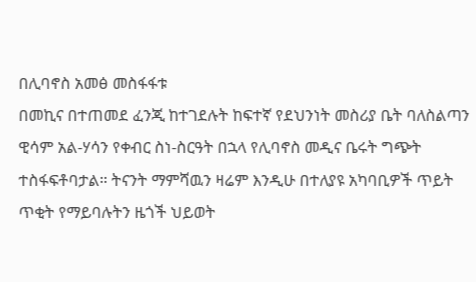በሊባኖስ አመፅ መስፋፋቱ
በመኪና በተጠመደ ፈንጂ ከተገደሉት ከፍተኛ የደህንነት መስሪያ ቤት ባለስልጣን ዊሳም አል-ሃሳን የቀብር ስነ-ስርዓት በኋላ የሊባኖስ መዲና ቤሩት ግጭት ተስፋፍቶባታል። ትናንት ማምሻዉን ዛሬም እንዲሁ በተለያዩ አካባቢዎች ጥይት ጥቂት የማይባሉትን ዜጎች ህይወት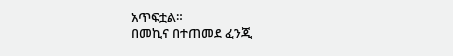አጥፍቷል።
በመኪና በተጠመደ ፈንጂ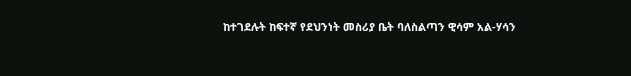ከተገደሉት ከፍተኛ የደህንነት መስሪያ ቤት ባለስልጣን ዊሳም አል-ሃሳን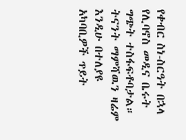የቀብር ስነ-ስርዓት በኋላ የሊባኖስ መዲና ቤሩት ግጭት ተስፋፍቶባታል። ትናንት ማምሻዉን ዛሬም እንዲሁ በተለያዩ አካባቢዎች ጥይት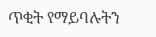ጥቂት የማይባሉትን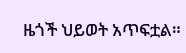ዜጎች ህይወት አጥፍቷል።